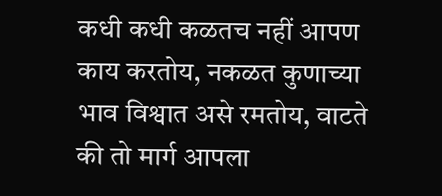कधी कधी कळतच नहीं आपण काय करतोय, नकळत कुणाच्या भाव विश्वात असे रमतोय, वाटते की तो मार्ग आपला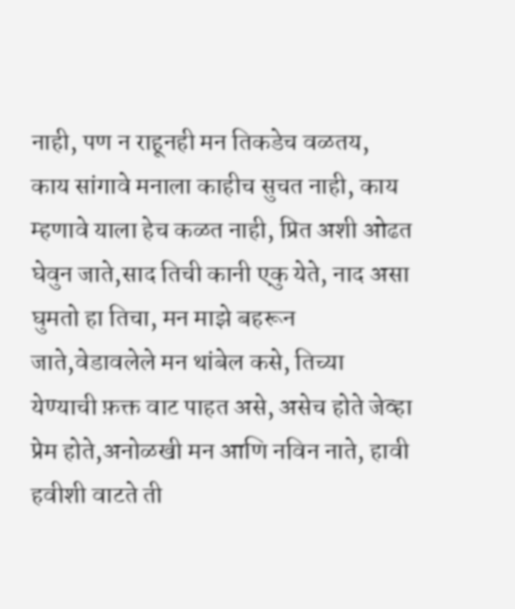नाही, पण न राहूनही मन तिकडेच वळतय, काय सांगावे मनाला काहीच सुचत नाही, काय म्हणावे याला हेच कळत नाही, प्रित अशी ओढत घेवुन जाते,साद तिची कानी एकु येते, नाद असा घुमतो हा तिचा, मन माझे बहरून जाते,वेडावलेले मन थांबेल कसे, तिच्या येण्याची फ़क्त वाट पाहत असे, असेच होते जेव्हा प्रेम होते,अनोळखी मन आणि नविन नाते, हावी हवीशी वाटते ती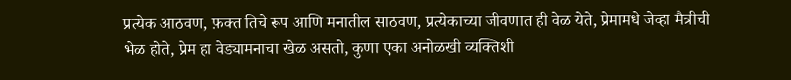प्रत्येक आठवण, फ़क्त तिचे रूप आणि मनातील साठवण, प्रत्येकाच्या जीवणात ही वेळ येते, प्रेमामधे जेव्हा मैत्रीची भेळ होते, प्रेम हा वेड्यामनाचा खेळ असतो, कुणा एका अनोळखी व्यक्तिशी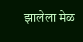झालेला मेळ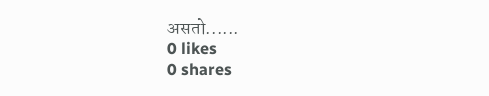असतो......
0 likes
0 shares